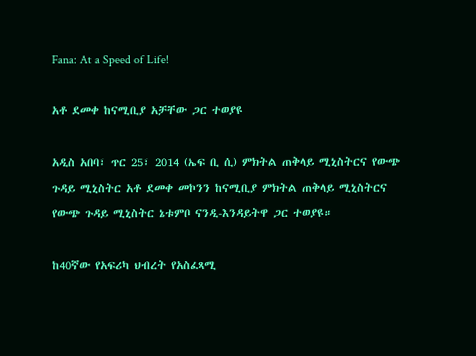Fana: At a Speed of Life!

አቶ ደመቀ ከናሚቢያ አቻቸው ጋር ተወያዩ

አዲስ አበባ፣ ጥር 25፣ 2014 (ኤፍ ቢ ሲ) ምክትል ጠቅላይ ሚኒስትርና የውጭ ጉዳይ ሚኒስትር አቶ ደመቀ መኮንን ከናሚቢያ ምክትል ጠቅላይ ሚኒስትርና የውጭ ጉዳይ ሚኒስትር ኔቱምቦ ናንዲ-እንዳይትዋ ጋር ተወያዩ።

ከ40ኛው የአፍሪካ ህብረት የአስፈጻሚ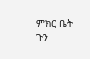ምክር ቤት ጉን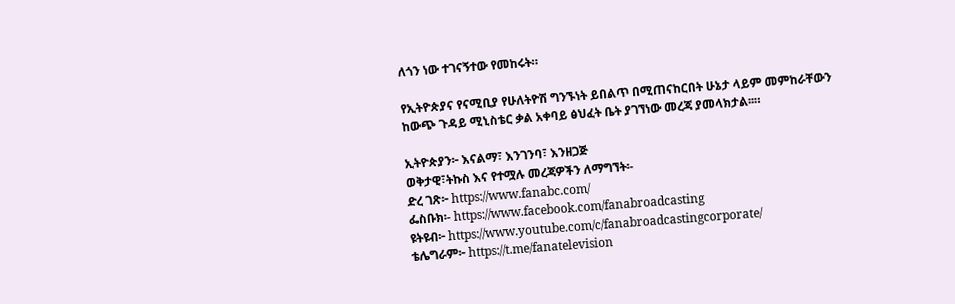ለጎን ነው ተገናኝተው የመከሩት።

የኢትዮጵያና የናሚቢያ የሁለትዮሽ ግንኙነት ይበልጥ በሚጠናከርበት ሁኔታ ላይም መምከራቸውን ከውጭ ጉዳይ ሚኒስቴር ቃል አቀባይ ፅህፈት ቤት ያገኘነው መረጃ ያመላክታል፡፡።

ኢትዮጵያን፦ እናልማ፣ እንገንባ፣ እንዘጋጅ
ወቅታዊ፣ትኩስ እና የተሟሉ መረጃዎችን ለማግኘት፡-
ድረ ገጽ፦ https://www.fanabc.com/
ፌስቡክ፡- https://www.facebook.com/fanabroadcasting
ዩትዩብ፦ https://www.youtube.com/c/fanabroadcastingcorporate/
ቴሌግራም፦ https://t.me/fanatelevision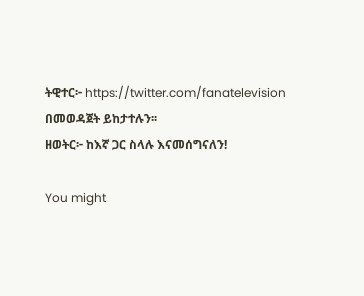ትዊተር፦ https://twitter.com/fanatelevision በመወዳጀት ይከታተሉን፡፡
ዘወትር፦ ከእኛ ጋር ስላሉ እናመሰግናለን!

You might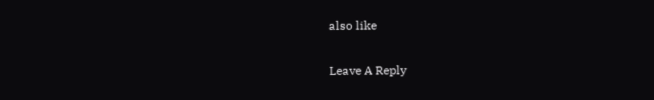also like

Leave A Reply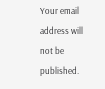Your email address will not be published.